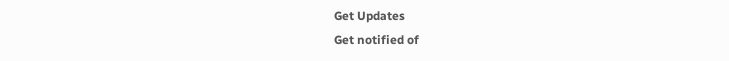Get Updates
Get notified of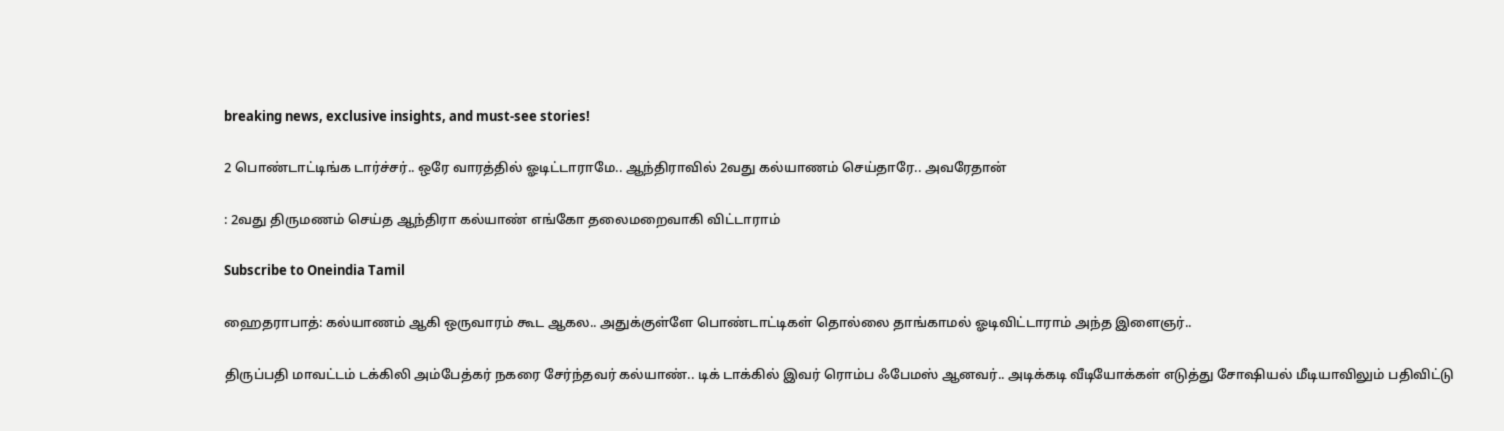breaking news, exclusive insights, and must-see stories!

2 பொண்டாட்டிங்க டார்ச்சர்.. ஒரே வாரத்தில் ஓடிட்டாராமே.. ஆந்திராவில் 2வது கல்யாணம் செய்தாரே.. அவரேதான்

: 2வது திருமணம் செய்த ஆந்திரா கல்யாண் எங்கோ தலைமறைவாகி விட்டாராம்

Subscribe to Oneindia Tamil

ஹைதராபாத்: கல்யாணம் ஆகி ஒருவாரம் கூட ஆகல.. அதுக்குள்ளே பொண்டாட்டிகள் தொல்லை தாங்காமல் ஓடிவிட்டாராம் அந்த இளைஞர்..

திருப்பதி மாவட்டம் டக்கிலி அம்பேத்கர் நகரை சேர்ந்தவர் கல்யாண்.. டிக் டாக்கில் இவர் ரொம்ப ஃபேமஸ் ஆனவர்.. அடிக்கடி வீடியோக்கள் எடுத்து சோஷியல் மீடியாவிலும் பதிவிட்டு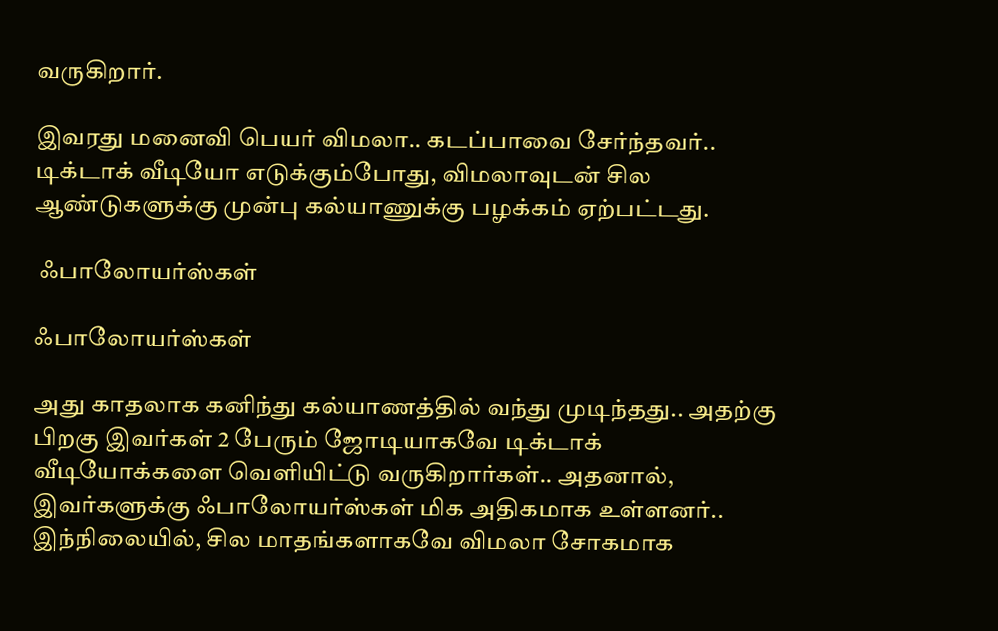வருகிறார்.

இவரது மனைவி பெயர் விமலா.. கடப்பாவை சேர்ந்தவர்.. டிக்டாக் வீடியோ எடுக்கும்போது, விமலாவுடன் சில ஆண்டுகளுக்கு முன்பு கல்யாணுக்கு பழக்கம் ஏற்பட்டது.

 ஃபாலோயர்ஸ்கள்

ஃபாலோயர்ஸ்கள்

அது காதலாக கனிந்து கல்யாணத்தில் வந்து முடிந்தது.. அதற்கு பிறகு இவர்கள் 2 பேரும் ஜோடியாகவே டிக்டாக் வீடியோக்களை வெளியிட்டு வருகிறார்கள்.. அதனால், இவர்களுக்கு ஃபாலோயர்ஸ்கள் மிக அதிகமாக உள்ளனர்.. இந்நிலையில், சில மாதங்களாகவே விமலா சோகமாக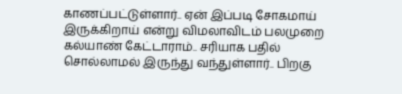காணப்பட்டுள்ளார்.. ஏன் இப்படி சோகமாய் இருக்கிறாய் என்று விமலாவிடம் பலமுறை கல்யாண் கேட்டாராம்.. சரியாக பதில் சொல்லாமல் இருந்து வந்துள்ளார்.. பிறகு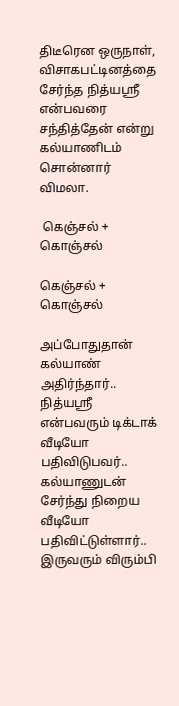திடீரென ஒருநாள், விசாகபட்டினத்தை சேர்ந்த நித்யஸ்ரீ என்பவரை சந்தித்தேன் என்று கல்யாணிடம் சொன்னார் விமலா.

 கெஞ்சல் + கொஞ்சல்

கெஞ்சல் + கொஞ்சல்

அப்போதுதான் கல்யாண் அதிர்ந்தார்.. நித்யஸ்ரீ என்பவரும் டிக்டாக் வீடியோ பதிவிடுபவர்.. கல்யாணுடன் சேர்ந்து நிறைய வீடியோ பதிவிட்டுள்ளார்.. இருவரும் விரும்பி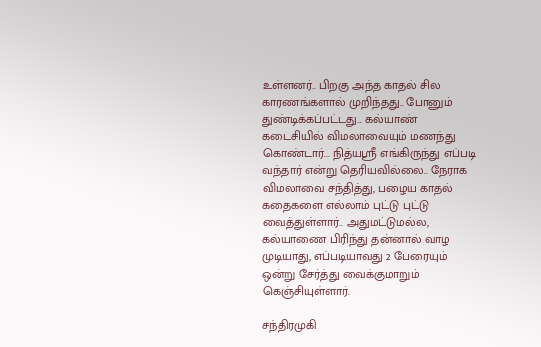உள்ளனர்.. பிறகு அந்த காதல் சில காரணங்களால் முறிந்தது.. போனும் துண்டிக்கப்பட்டது... கல்யாண் கடைசியில் விமலாவையும் மணந்து கொண்டார்... நித்யஸ்ரீ எங்கிருந்து எப்படி வந்தார் என்று தெரியவில்லை.. நேராக விமலாவை சந்தித்து, பழைய காதல் கதைகளை எல்லாம் புட்டு புட்டு வைத்துள்ளார்.. அதுமட்டுமல்ல, கல்யாணை பிரிந்து தன்னால் வாழ முடியாது, எப்படியாவது 2 பேரையும் ஒன்று சேர்த்து வைக்குமாறும் கெஞ்சியுள்ளார்.

சந்திரமுகி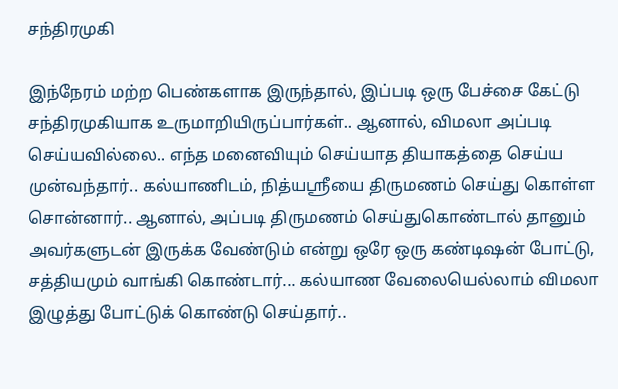சந்திரமுகி

இந்நேரம் மற்ற பெண்களாக இருந்தால், இப்படி ஒரு பேச்சை கேட்டு சந்திரமுகியாக உருமாறியிருப்பார்கள்.. ஆனால், விமலா அப்படி செய்யவில்லை.. எந்த மனைவியும் செய்யாத தியாகத்தை செய்ய முன்வந்தார்.. கல்யாணிடம், நித்யஸ்ரீயை திருமணம் செய்து கொள்ள சொன்னார்.. ஆனால், அப்படி திருமணம் செய்துகொண்டால் தானும் அவர்களுடன் இருக்க வேண்டும் என்று ஒரே ஒரு கண்டிஷன் போட்டு, சத்தியமும் வாங்கி கொண்டார்... கல்யாண வேலையெல்லாம் விமலா இழுத்து போட்டுக் கொண்டு செய்தார்..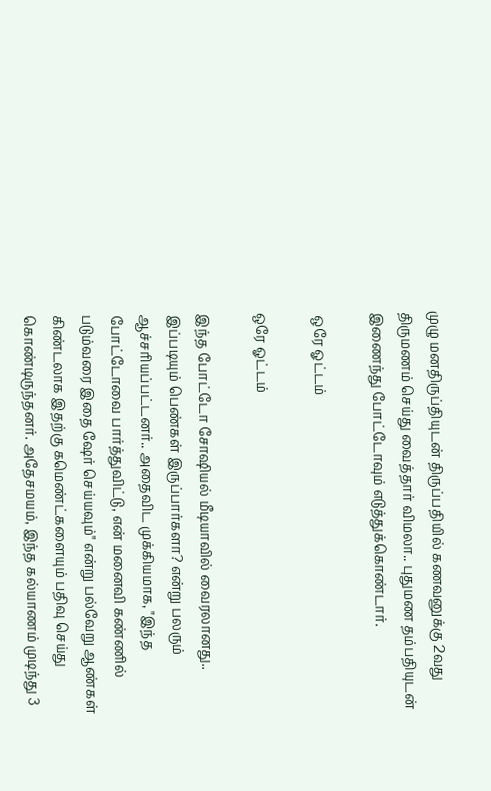முழு மனதிருப்தியுடன் திருப்பதியில் கணவனுக்கு 2வது திருமணம் செய்து வைத்தார் விமலா.. புதுமண தம்பதியுடன் இணைந்து போட்டோவும் எடுத்துக்கொண்டார்.

 ஒரே ஓட்டம்

ஒரே ஓட்டம்

இந்த போட்டோ சோஷியல் மீடியாவில் வைரலானது.. இப்படியும் பெண்கள் இருப்பார்களா? என்று பலரும் ஆச்சரியப்பட்டனர்.. அதைவிட முக்கியமாக, "இந்த போட்டோவை பார்த்துவிட்டு, என் மனைவி கண்ணில் படும்வரை இதை ஷேர் செய்யவும்" என்று பல்வேறு ஆண்கள் கிண்டலாக இதற்கு கமெண்ட்களையும் பதிவு செய்து கொண்டிருந்தனர். அதேசமயம், இந்த கல்யாணம் முடிந்து 3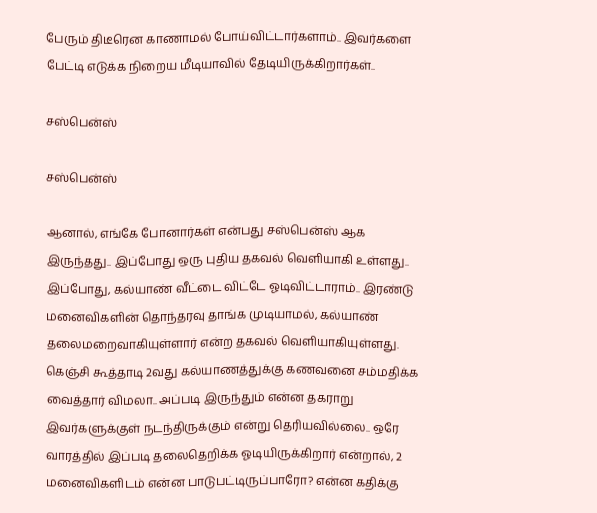பேரும் திடீரென காணாமல் போய்விட்டார்களாம்.. இவர்களை பேட்டி எடுக்க நிறைய மீடியாவில் தேடியிருக்கிறார்கள்..

சஸ்பென்ஸ்

சஸ்பென்ஸ்

ஆனால், எங்கே போனார்கள் என்பது சஸ்பென்ஸ் ஆக இருந்தது.. இப்போது ஒரு புதிய தகவல் வெளியாகி உள்ளது.. இப்போது, கல்யாண் வீட்டை விட்டே ஓடிவிட்டாராம்.. இரண்டு மனைவிகளின் தொந்தரவு தாங்க முடியாமல், கல்யாண் தலைமறைவாகியுள்ளார் என்ற தகவல் வெளியாகியுள்ளது. கெஞ்சி கூத்தாடி 2வது கல்யாணத்துக்கு கணவனை சம்மதிக்க வைத்தார் விமலா.. அப்படி இருந்தும் என்ன தகராறு இவர்களுக்குள் நடந்திருக்கும் என்று தெரியவில்லை.. ஒரே வாரத்தில் இப்படி தலைதெறிக்க ஓடியிருக்கிறார் என்றால், 2 மனைவிகளிடம் என்ன பாடுபட்டிருப்பாரோ? என்ன கதிக்கு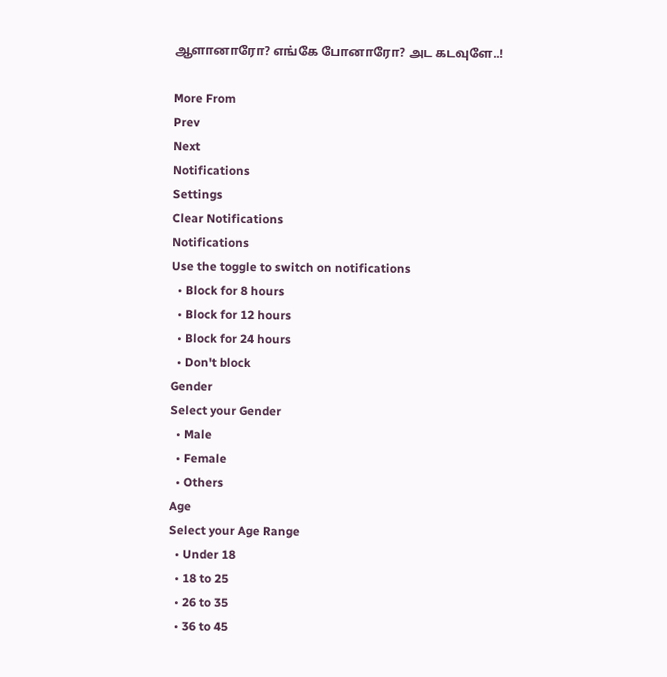ஆளானாரோ? எங்கே போனாரோ? அட கடவுளே..!

More From
Prev
Next
Notifications
Settings
Clear Notifications
Notifications
Use the toggle to switch on notifications
  • Block for 8 hours
  • Block for 12 hours
  • Block for 24 hours
  • Don't block
Gender
Select your Gender
  • Male
  • Female
  • Others
Age
Select your Age Range
  • Under 18
  • 18 to 25
  • 26 to 35
  • 36 to 45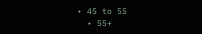• 45 to 55
  • 55+